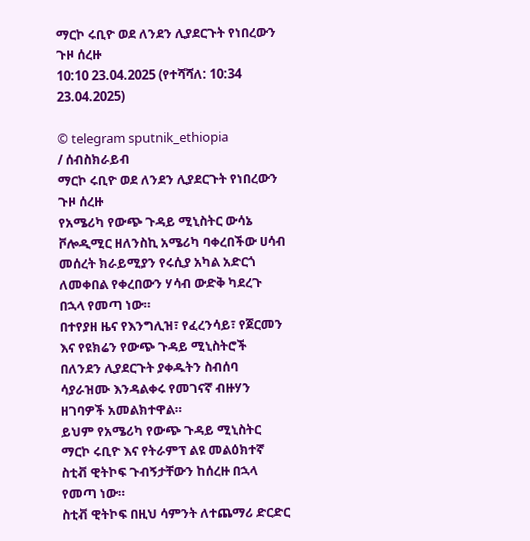ማርኮ ሩቢዮ ወደ ለንደን ሊያደርጉት የነበረውን ጉዞ ሰረዙ
10:10 23.04.2025 (የተሻሻለ: 10:34 23.04.2025)

© telegram sputnik_ethiopia
/ ሰብስክራይብ
ማርኮ ሩቢዮ ወደ ለንደን ሊያደርጉት የነበረውን ጉዞ ሰረዙ
የአሜሪካ የውጭ ጉዳይ ሚኒስትር ውሳኔ ቮሎዲሚር ዘለንስኪ አሜሪካ ባቀረበችው ሀሳብ መሰረት ክራይሚያን የሩሲያ አካል አድርጎ ለመቀበል የቀረበውን ሃሳብ ውድቅ ካደረጉ በኋላ የመጣ ነው።
በተየያዘ ዜና የእንግሊዝ፣ የፈረንሳይ፣ የጀርመን እና የዩክሬን የውጭ ጉዳይ ሚኒስትሮች በለንደን ሊያደርጉት ያቀዱትን ስብሰባ ሳያራዝሙ እንዳልቀሩ የመገናኛ ብዙሃን ዘገባዎች አመልክተዋል።
ይህም የአሜሪካ የውጭ ጉዳይ ሚኒስትር ማርኮ ሩቢዮ እና የትራምፕ ልዩ መልዕክተኛ ስቲቭ ዊትኮፍ ጉብኝታቸውን ከሰረዙ በኋላ የመጣ ነው።
ስቲቭ ዊትኮፍ በዚህ ሳምንት ለተጨማሪ ድርድር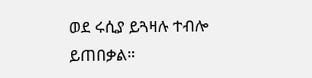ወደ ሩሲያ ይጓዛሉ ተብሎ ይጠበቃል።